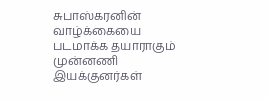சுபாஸ்கரனின் வாழ்க்கையை படமாக்க தயாராகும் முன்னணி இயக்குனர்கள்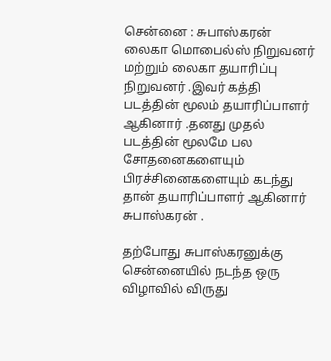சென்னை : சுபாஸ்கரன் லைகா மொபைல்ஸ் நிறுவனர் மற்றும் லைகா தயாரிப்பு நிறுவனர் .இவர் கத்தி படத்தின் மூலம் தயாரிப்பாளர் ஆகினார் .தனது முதல் படத்தின் மூலமே பல சோதனைகளையும் பிரச்சினைகளையும் கடந்து தான் தயாரிப்பாளர் ஆகினார் சுபாஸ்கரன் .

தற்போது சுபாஸ்கரனுக்கு சென்னையில் நடந்த ஒரு விழாவில் விருது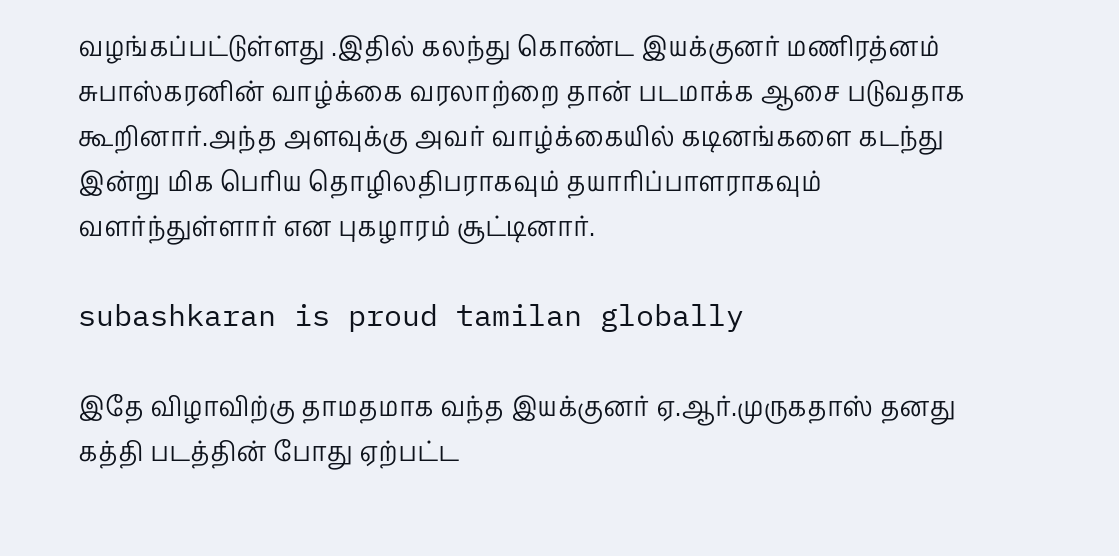வழங்கப்பட்டுள்ளது .இதில் கலந்து கொண்ட இயக்குனர் மணிரத்னம் சுபாஸ்கரனின் வாழ்க்கை வரலாற்றை தான் படமாக்க ஆசை படுவதாக கூறினார்.அந்த அளவுக்கு அவர் வாழ்க்கையில் கடினங்களை கடந்து இன்று மிக பெரிய தொழிலதிபராகவும் தயாரிப்பாளராகவும் வளர்ந்துள்ளார் என புகழாரம் சூட்டினார்.

subashkaran is proud tamilan globally

இதே விழாவிற்கு தாமதமாக வந்த இயக்குனர் ஏ.ஆர்.முருகதாஸ் தனது கத்தி படத்தின் போது ஏற்பட்ட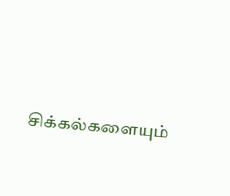சிக்கல்களையும்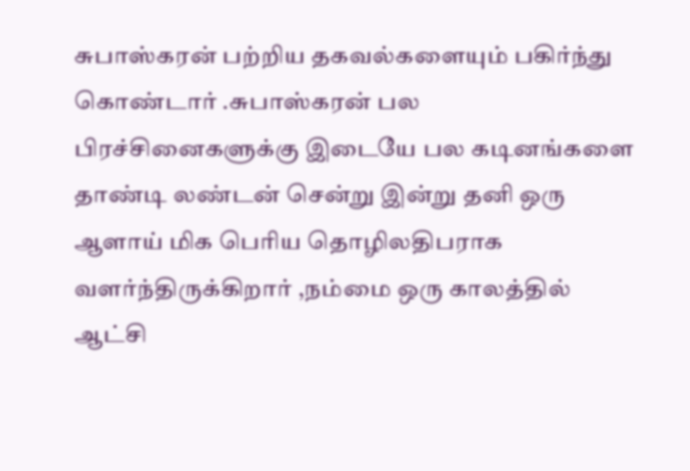சுபாஸ்கரன் பற்றிய தகவல்களையும் பகிர்ந்து கொண்டார் .சுபாஸ்கரன் பல பிரச்சினைகளுக்கு இடையே பல கடினங்களை தாண்டி லண்டன் சென்று இன்று தனி ஒரு ஆளாய் மிக பெரிய தொழிலதிபராக வளர்ந்திருக்கிறார் ,நம்மை ஒரு காலத்தில் ஆட்சி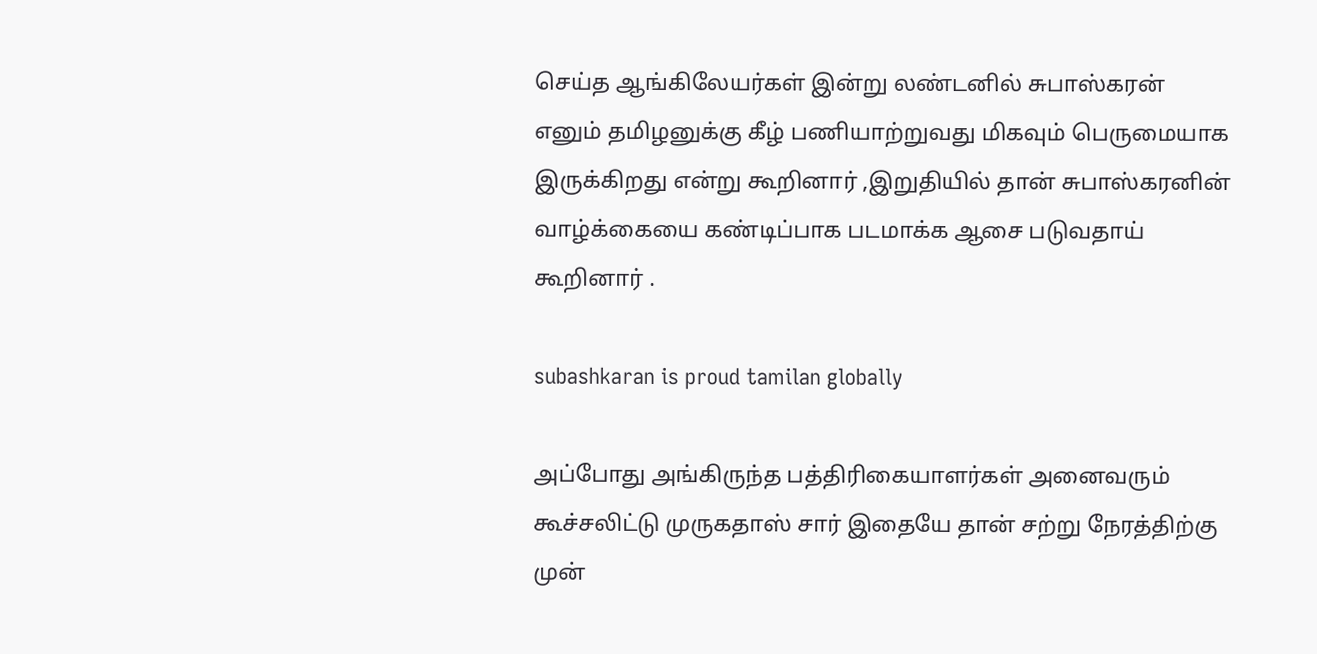செய்த ஆங்கிலேயர்கள் இன்று லண்டனில் சுபாஸ்கரன் எனும் தமிழனுக்கு கீழ் பணியாற்றுவது மிகவும் பெருமையாக இருக்கிறது என்று கூறினார் ,இறுதியில் தான் சுபாஸ்கரனின் வாழ்க்கையை கண்டிப்பாக படமாக்க ஆசை படுவதாய் கூறினார் .

subashkaran is proud tamilan globally

அப்போது அங்கிருந்த பத்திரிகையாளர்கள் அனைவரும் கூச்சலிட்டு முருகதாஸ் சார் இதையே தான் சற்று நேரத்திற்கு முன்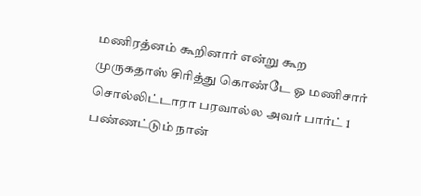மணிரத்னம் கூறினார் என்று கூற முருகதாஸ் சிரித்து கொண்டே ஓ மணிசார் சொல்லிட்டாரா பரவால்ல அவர் பார்ட் 1 பண்ணட்டும் நான்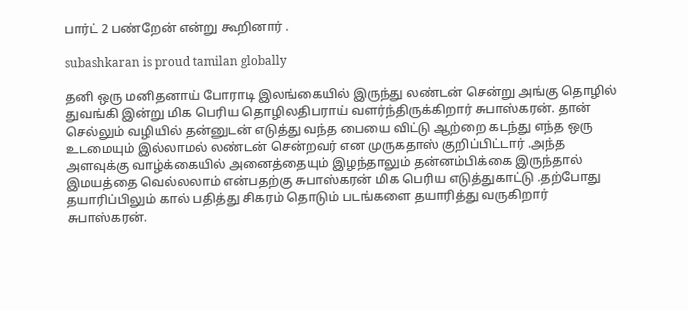பார்ட் 2 பண்றேன் என்று கூறினார் .

subashkaran is proud tamilan globally

தனி ஒரு மனிதனாய் போராடி இலங்கையில் இருந்து லண்டன் சென்று அங்கு தொழில் துவங்கி இன்று மிக பெரிய தொழிலதிபராய் வளர்ந்திருக்கிறார் சுபாஸ்கரன். தான் செல்லும் வழியில் தன்னுடன் எடுத்து வந்த பையை விட்டு ஆற்றை கடந்து எந்த ஒரு உடமையும் இல்லாமல் லண்டன் சென்றவர் என முருகதாஸ் குறிப்பிட்டார் .அந்த அளவுக்கு வாழ்க்கையில் அனைத்தையும் இழந்தாலும் தன்னம்பிக்கை இருந்தால் இமயத்தை வெல்லலாம் என்பதற்கு சுபாஸ்கரன் மிக பெரிய எடுத்துகாட்டு .தற்போது தயாரிப்பிலும் கால் பதித்து சிகரம் தொடும் படங்களை தயாரித்து வருகிறார் சுபாஸ்கரன்.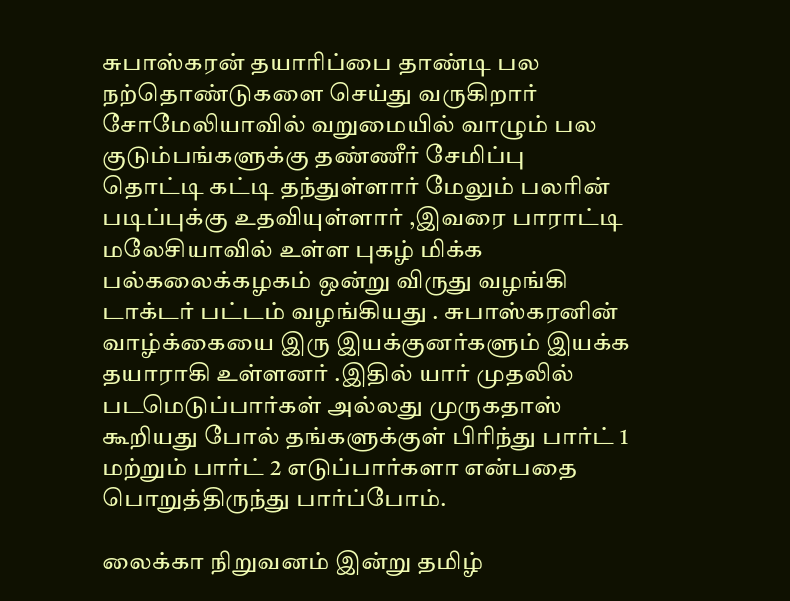சுபாஸ்கரன் தயாரிப்பை தாண்டி பல நற்தொண்டுகளை செய்து வருகிறார் சோமேலியாவில் வறுமையில் வாழும் பல குடும்பங்களுக்கு தண்ணீர் சேமிப்பு தொட்டி கட்டி தந்துள்ளார் மேலும் பலரின் படிப்புக்கு உதவியுள்ளார் ,இவரை பாராட்டி மலேசியாவில் உள்ள புகழ் மிக்க பல்கலைக்கழகம் ஒன்று விருது வழங்கி டாக்டர் பட்டம் வழங்கியது . சுபாஸ்கரனின் வாழ்க்கையை இரு இயக்குனர்களும் இயக்க தயாராகி உள்ளனர் .இதில் யார் முதலில் படமெடுப்பார்கள் அல்லது முருகதாஸ் கூறியது போல் தங்களுக்குள் பிரிந்து பார்ட் 1 மற்றும் பார்ட் 2 எடுப்பார்களா என்பதை பொறுத்திருந்து பார்ப்போம்.

லைக்கா நிறுவனம் இன்று தமிழ்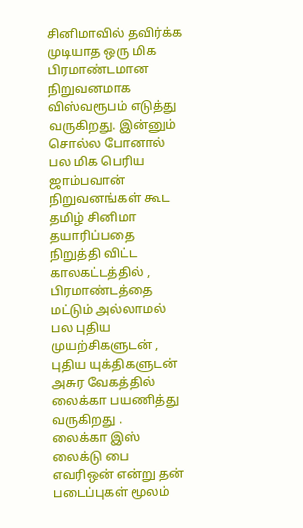சினிமாவில் தவிர்க்க முடியாத ஒரு மிக பிரமாண்டமான நிறுவனமாக விஸ்வரூபம் எடுத்து வருகிறது. இன்னும் சொல்ல போனால் பல மிக பெரிய ஜாம்பவான் நிறுவனங்கள் கூட தமிழ் சினிமா தயாரிப்பதை நிறுத்தி விட்ட காலகட்டத்தில் , பிரமாண்டத்தை மட்டும் அல்லாமல் பல புதிய முயற்சிகளுடன் , புதிய யுக்திகளுடன் அசுர வேகத்தில் லைக்கா பயணித்து வருகிறது .
லைக்கா இஸ் லைக்டு பை எவரிஒன் என்று தன் படைப்புகள் மூலம்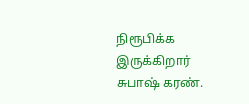நிரூபிக்க இருக்கிறார் சுபாஷ் கரண்.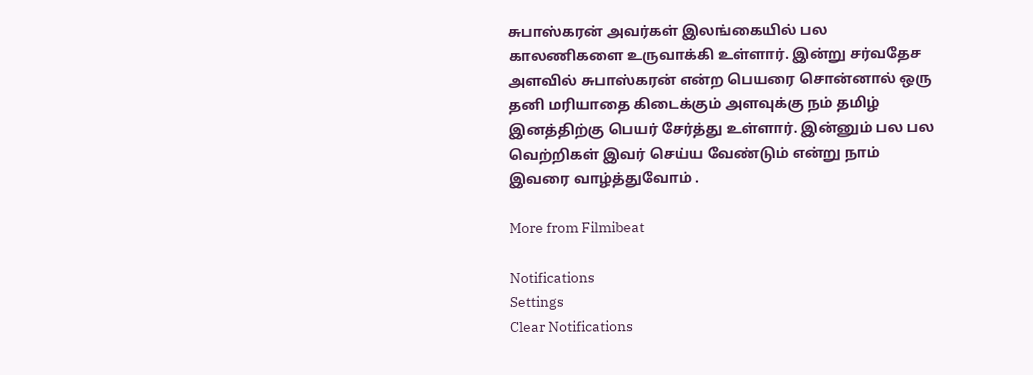சுபாஸ்கரன் அவர்கள் இலங்கையில் பல காலணிகளை உருவாக்கி உள்ளார். இன்று சர்வதேச அளவில் சுபாஸ்கரன் என்ற பெயரை சொன்னால் ஒரு தனி மரியாதை கிடைக்கும் அளவுக்கு நம் தமிழ் இனத்திற்கு பெயர் சேர்த்து உள்ளார். இன்னும் பல பல வெற்றிகள் இவர் செய்ய வேண்டும் என்று நாம் இவரை வாழ்த்துவோம் .

More from Filmibeat

Notifications
Settings
Clear Notifications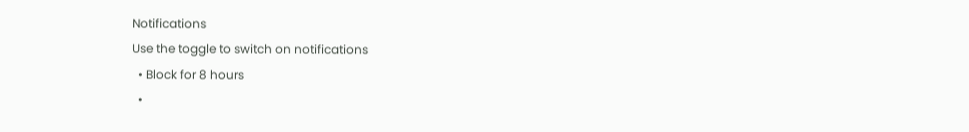Notifications
Use the toggle to switch on notifications
  • Block for 8 hours
  •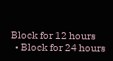Block for 12 hours
  • Block for 24 hours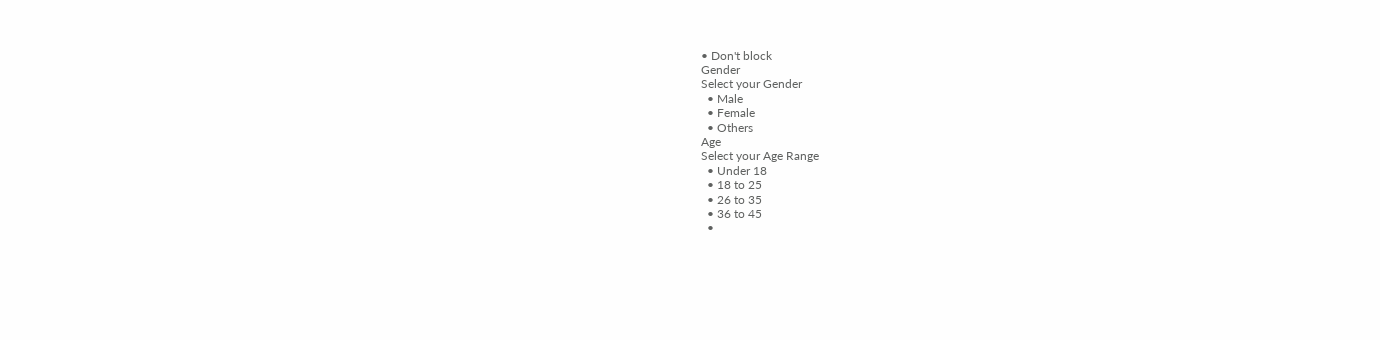• Don't block
Gender
Select your Gender
  • Male
  • Female
  • Others
Age
Select your Age Range
  • Under 18
  • 18 to 25
  • 26 to 35
  • 36 to 45
  •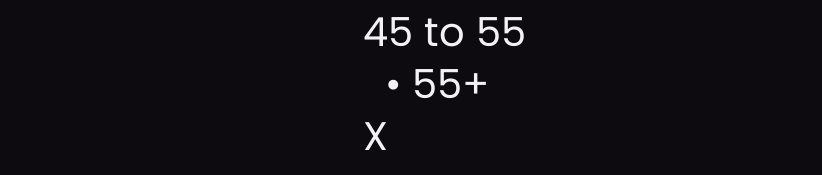45 to 55
  • 55+
X